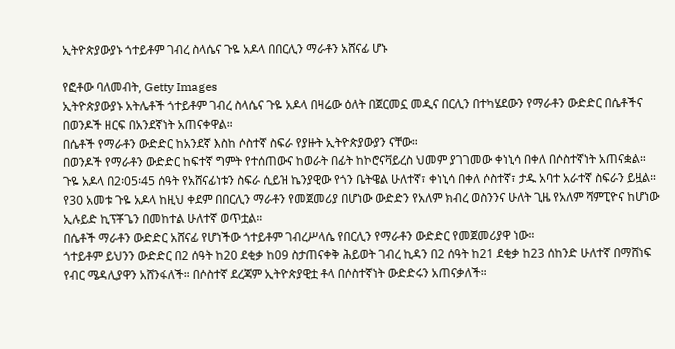ኢትዮጵያውያኑ ጎተይቶም ገብረ ስላሴና ጉዬ አዶላ በበርሊን ማራቶን አሸናፊ ሆኑ

የፎቶው ባለመብት, Getty Images
ኢትዮጵያውያኑ አትሌቶች ጎተይቶም ገብረ ስላሴና ጉዬ አዶላ በዛሬው ዕለት በጀርመኗ መዲና በርሊን በተካሄደውን የማራቶን ውድድር በሴቶችና በወንዶች ዘርፍ በአንደኛነት አጠናቀዋል።
በሴቶች የማራቶን ውድድር ከአንደኛ እስከ ሶስተኛ ስፍራ የያዙት ኢትዮጵያውያን ናቸው።
በወንዶች የማራቶን ውድድር ከፍተኛ ግምት የተሰጠውና ከወራት በፊት ከኮሮናቫይረስ ህመም ያገገመው ቀነኒሳ በቀለ በሶስተኛነት አጠናቋል።
ጉዬ አዶላ በ2፡05፡45 ሰዓት የአሸናፊነቱን ስፍራ ሲይዝ ኬንያዊው የጎን ቤትዌል ሁለተኛ፣ ቀነኒሳ በቀለ ሶስተኛ፣ ታዱ አባተ አራተኛ ስፍራን ይዟል።
የ30 አመቱ ጉዬ አዶላ ከዚህ ቀደም በበርሊን ማራቶን የመጀመሪያ በሆነው ውድድን የአለም ክብረ ወስንንና ሁለት ጊዜ የአለም ሻምፒዮና ከሆነው ኢሉይድ ኪፕቾጌን በመከተል ሁለተኛ ወጥቷል።
በሴቶች ማራቶን ውድድር አሸናፊ የሆነችው ጎተይቶም ገብረሥላሴ የበርሊን የማራቶን ውድድር የመጀመሪያዋ ነው።
ጎተይቶም ይህንን ውድድር በ2 ሰዓት ከ20 ደቂቃ ከ09 ስታጠናቀቅ ሕይወት ገብረ ኪዳን በ2 ሰዓት ከ21 ደቂቃ ከ23 ሰከንድ ሁለተኛ በማሸነፍ የብር ሜዳሊያዋን አሸንፋለች። በሶስተኛ ደረጃም ኢትዮጵያዊቷ ቶላ በሶስተኛነት ውድድሩን አጠናቃለች።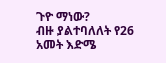ጉዮ ማነው?
ብዙ ያልተባለለት የ26 አመት እድሜ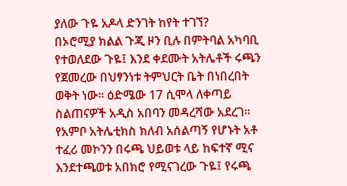ያለው ጉዬ አዶላ ድንገት ከየት ተገኘ?
በኦሮሚያ ክልል ጉጂ ዞን ቢሉ በምትባል አካባቢ የተወለደው ጉዬ፤ እንደ ቀደሙት አትሌቶች ሩጫን የጀመረው በህፃንነቱ ትምህርት ቤት በነበረበት ወቅት ነው። ዕድሜው 17 ሲሞላ ለቀጣይ ስልጠናዎች አዲስ አበባን መዳረሻው አደረገ። የአምቦ አትሌቲክስ ክለብ አሰልጣኝ የሆኑት አቶ ተፈሪ መኮንን በሩጫ ህይወቱ ላይ ከፍተኛ ሚና እንደተጫወቱ አበክሮ የሚናገረው ጉዬ፤ የሩጫ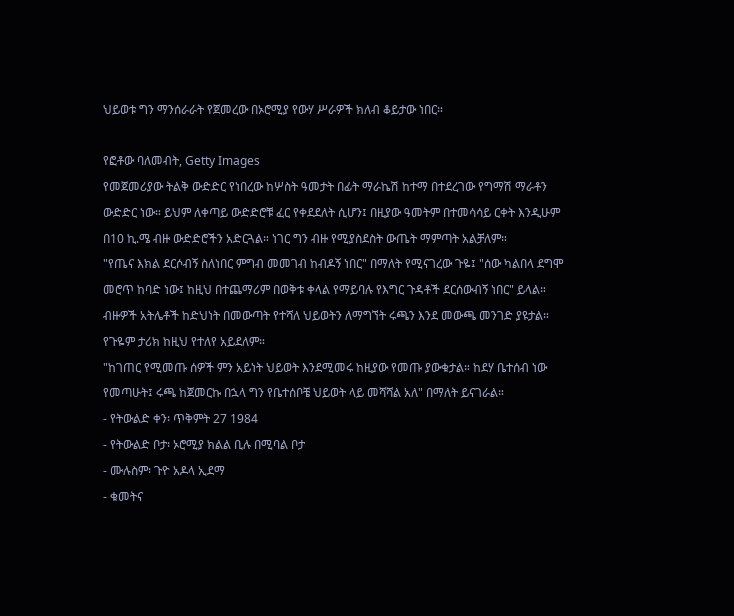ህይወቱ ግን ማንሰራራት የጀመረው በኦሮሚያ የውሃ ሥራዎች ክለብ ቆይታው ነበር።

የፎቶው ባለመብት, Getty Images
የመጀመሪያው ትልቅ ውድድር የነበረው ከሦስት ዓመታት በፊት ማራኬሽ ከተማ በተደረገው የግማሽ ማራቶን ውድድር ነው። ይህም ለቀጣይ ውድድሮቹ ፈር የቀደደለት ሲሆን፤ በዚያው ዓመትም በተመሳሳይ ርቀት እንዲሁም በ10 ኪ.ሜ ብዙ ውድድሮችን አድርጓል። ነገር ግን ብዙ የሚያስደስት ውጤት ማምጣት አልቻለም።
"የጤና እክል ደርሶብኝ ስለነበር ምግብ መመገብ ከብዶኝ ነበር" በማለት የሚናገረው ጉዬ፤ "ሰው ካልበላ ደግሞ መሮጥ ከባድ ነው፤ ከዚህ በተጨማሪም በወቅቱ ቀላል የማይባሉ የእግር ጉዳቶች ደርሰውብኝ ነበር" ይላል። ብዙዎች አትሌቶች ከድህነት በመውጣት የተሻለ ህይወትን ለማግኘት ሩጫን እንደ መውጫ መንገድ ያዩታል። የጉዬም ታሪክ ከዚህ የተለየ አይደለም።
"ከገጠር የሚመጡ ሰዎች ምን አይነት ህይወት እንደሚመሩ ከዚያው የመጡ ያውቁታል። ከደሃ ቤተሰብ ነው የመጣሁት፤ ሩጫ ከጀመርኩ በኋላ ግን የቤተሰቦቼ ህይወት ላይ መሻሻል አለ" በማለት ይናገራል።
- የትውልድ ቀን፡ ጥቅምት 27 1984
- የትውልድ ቦታ፡ ኦሮሚያ ክልል ቢሉ በሚባል ቦታ
- ሙሉስም፡ ጉዮ አዶላ ኢደማ
- ቁመትና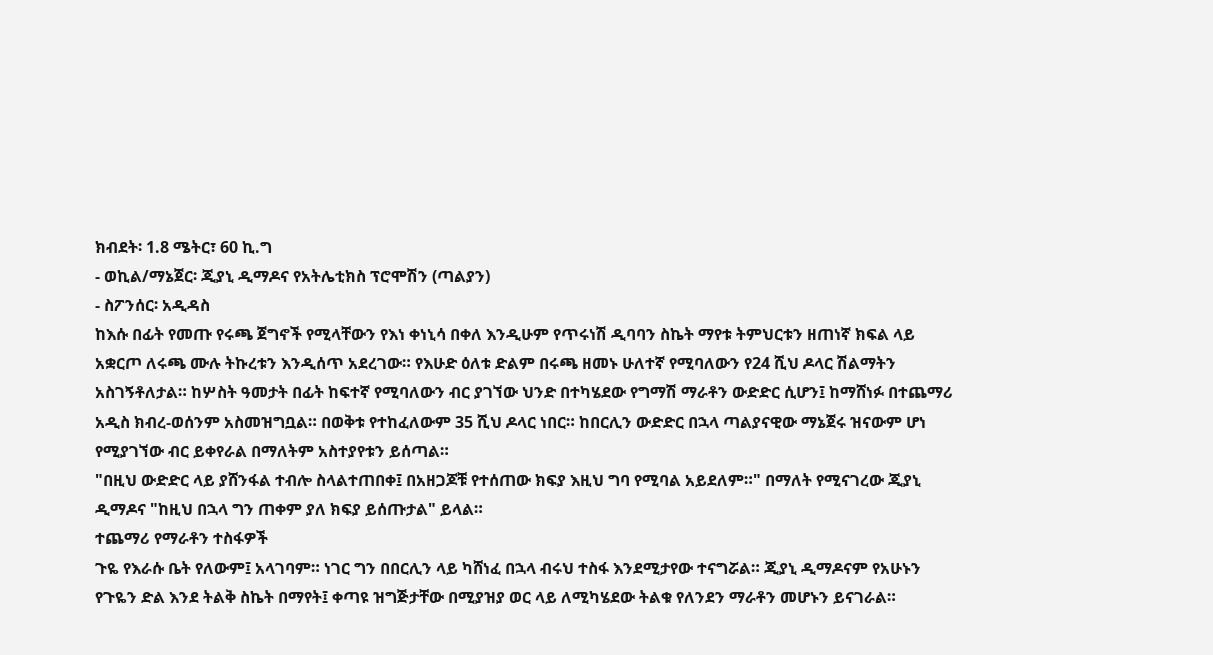ክብደት፡ 1.8 ሜትር፣ 60 ኪ.ግ
- ወኪል/ማኔጀር፡ ጂያኒ ዲማዶና የአትሌቲክስ ፕሮሞሽን (ጣልያን)
- ስፖንሰር፡ አዲዳስ
ከእሱ በፊት የመጡ የሩጫ ጀግኖች የሚላቸውን የእነ ቀነኒሳ በቀለ እንዲሁም የጥሩነሽ ዲባባን ስኬት ማየቱ ትምህርቱን ዘጠነኛ ክፍል ላይ አቋርጦ ለሩጫ ሙሉ ትኩረቱን እንዲሰጥ አደረገው። የእሁድ ዕለቱ ድልም በሩጫ ዘመኑ ሁለተኛ የሚባለውን የ24 ሺህ ዶላር ሽልማትን አስገኝቶለታል። ከሦስት ዓመታት በፊት ከፍተኛ የሚባለውን ብር ያገኘው ህንድ በተካሄደው የግማሽ ማራቶን ውድድር ሲሆን፤ ከማሸነፉ በተጨማሪ አዲስ ክብረ-ወሰንም አስመዝግቧል። በወቅቱ የተከፈለውም 35 ሺህ ዶላር ነበር። ከበርሊን ውድድር በኋላ ጣልያናዊው ማኔጀሩ ዝናውም ሆነ የሚያገኘው ብር ይቀየራል በማለትም አስተያየቱን ይሰጣል።
"በዚህ ውድድር ላይ ያሸንፋል ተብሎ ስላልተጠበቀ፤ በአዘጋጆቹ የተሰጠው ክፍያ እዚህ ግባ የሚባል አይደለም።" በማለት የሚናገረው ጂያኒ ዲማዶና "ከዚህ በኋላ ግን ጠቀም ያለ ክፍያ ይሰጡታል" ይላል።
ተጨማሪ የማራቶን ተስፋዎች
ጉዬ የእራሱ ቤት የለውም፤ አላገባም። ነገር ግን በበርሊን ላይ ካሸነፈ በኋላ ብሩህ ተስፋ እንደሚታየው ተናግሯል። ጂያኒ ዲማዶናም የአሁኑን የጉዬን ድል እንደ ትልቅ ስኬት በማየት፤ ቀጣዩ ዝግጅታቸው በሚያዝያ ወር ላይ ለሚካሄደው ትልቁ የለንደን ማራቶን መሆኑን ይናገራል።